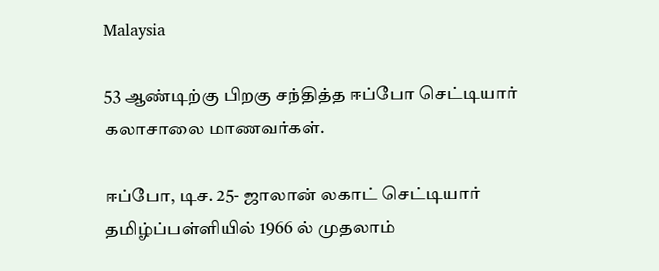Malaysia

53 ஆண்டிற்கு பிறகு சந்தித்த ஈப்போ செட்டியார் கலாசாலை மாணவர்கள்.

ஈப்போ, டிச. 25- ஜாலான் லகாட் செட்டியார் தமிழ்ப்பள்ளியில் 1966 ல் முதலாம்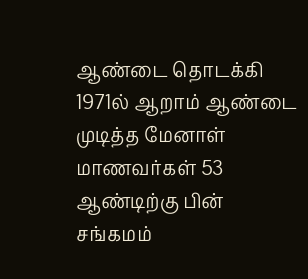ஆண்டை தொடக்கி 1971ல் ஆறாம் ஆண்டை முடித்த மேனாள் மாணவர்கள் 53 ஆண்டிற்கு பின் சங்கமம்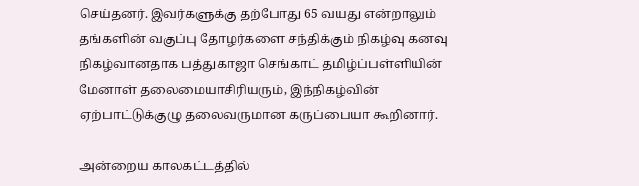செய்தனர். இவர்களுக்கு தற்போது 65 வயது என்றாலும் தங்களின் வகுப்பு தோழர்களை சந்திக்கும் நிகழ்வு கனவு நிகழ்வானதாக பத்துகாஜா செங்காட் தமிழ்ப்பள்ளியின் மேனாள் தலைமையாசிரியரும், இந்நிகழ்வின் ஏற்பாட்டுக்குழு தலைவருமான கருப்பையா கூறினார்.

அன்றைய காலகட்டத்தில்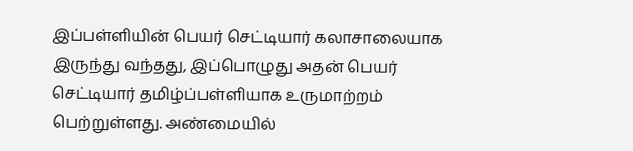இப்பள்ளியின் பெயர் செட்டியார் கலாசாலையாக இருந்து வந்தது, இப்பொழுது அதன் பெயர் செட்டியார் தமிழ்ப்பள்ளியாக உருமாற்றம் பெற்றுள்ளது. அண்மையில்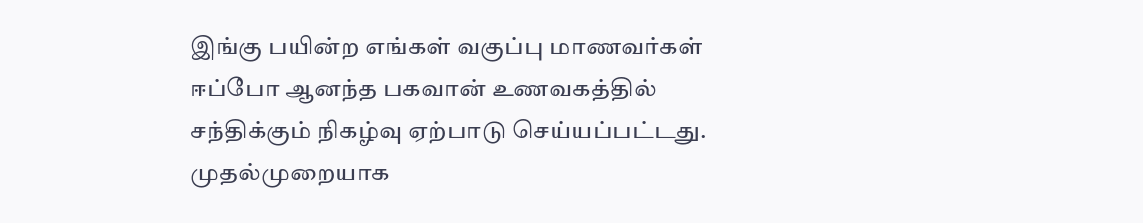இங்கு பயின்ற எங்கள் வகுப்பு மாணவர்கள் ஈப்போ ஆனந்த பகவான் உணவகத்தில் சந்திக்கும் நிகழ்வு ஏற்பாடு செய்யப்பட்டது. முதல்முறையாக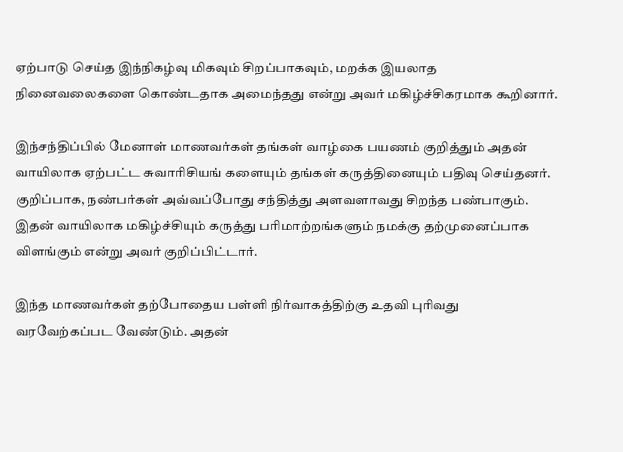ஏற்பாடு செய்த இந்நிகழ்வு மிகவும் சிறப்பாகவும், மறக்க இயலாத நினைவலைகளை கொண்டதாக அமைந்தது என்று அவர் மகிழ்ச்சிகரமாக கூறினார்.

இந்சந்திப்பில் மேனாள் மாணவர்கள் தங்கள் வாழ்கை பயணம் குறித்தும் அதன் வாயிலாக ஏற்பட்ட சுவாரிசியங் களையும் தங்கள் கருத்தினையும் பதிவு செய்தனர். குறிப்பாக, நண்பர்கள் அவ்வப்போது சந்தித்து அளவளாவது சிறந்த பண்பாகும். இதன் வாயிலாக மகிழ்ச்சியும் கருத்து பரிமாற்றங்களும் நமக்கு தற்முனைப்பாக விளங்கும் என்று அவர் குறிப்பிட்டார்.

இந்த மாணவர்கள் தற்போதைய பள்ளி நிர்வாகத்திற்கு உதவி புரிவது வரவேற்கப்பட வேண்டும். அதன்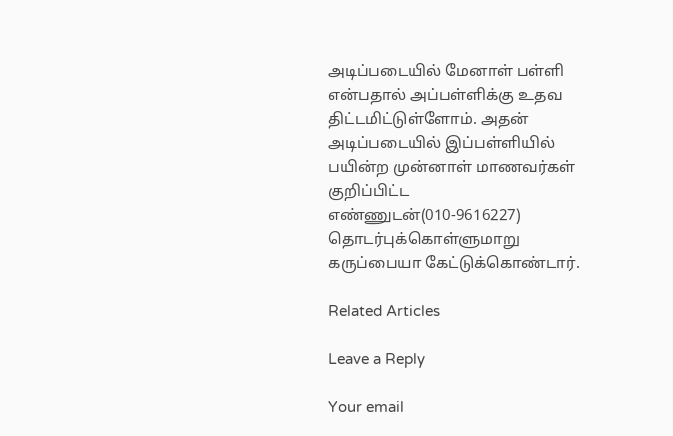அடிப்படையில் மேனாள் பள்ளி என்பதால் அப்பள்ளிக்கு உதவ திட்டமிட்டுள்ளோம். அதன் அடிப்படையில் இப்பள்ளியில் பயின்ற முன்னாள் மாணவர்கள் குறிப்பிட்ட எண்ணுடன்(010-9616227) தொடர்புக்கொள்ளுமாறு கருப்பையா கேட்டுக்கொண்டார்.

Related Articles

Leave a Reply

Your email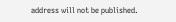address will not be published.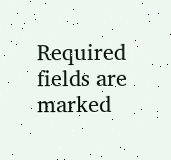Required fields are marked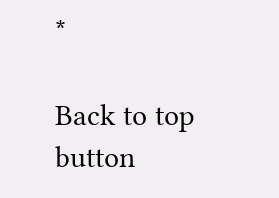*

Back to top button